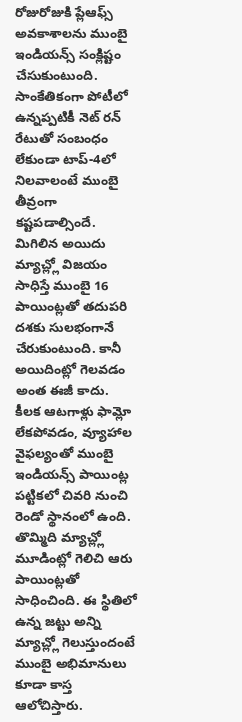రోజురోజుకి ప్లేఆఫ్స్ అవకాశాలను ముంబై ఇండియన్స్ సంక్లిష్టం చేసుకుంటుంది. సాంకేతికంగా పోటీలో ఉన్నప్పటికీ నెట్ రన్ రేటుతో సంబంధం లేకుండా టాప్-4లో నిలవాలంటే ముంబై తీవ్రంగా కష్టపడాల్సిందే. మిగిలిన అయిదు మ్యాచ్ల్లో విజయం సాధిస్తే ముంబై 16 పాయింట్లతో తదుపరి దశకు సులభంగానే చేరుకుంటుంది. కానీ అయిదింట్లో గెలవడం అంత ఈజీ కాదు.
కీలక ఆటగాళ్లు ఫామ్లో లేకపోవడం, వ్యూహాల వైఫల్యంతో ముంబై ఇండియన్స్ పాయింట్ల పట్టికలో చివరి నుంచి రెండో స్థానంలో ఉంది. తొమ్మిది మ్యాచ్ల్లో మూడింట్లో గెలిచి ఆరు పాయింట్లతో సాధించింది. ఈ స్థితిలో ఉన్న జట్టు అన్ని మ్యాచ్ల్లో గెలుస్తుందంటే ముంబై అభిమానులు కూడా కాస్త ఆలోచిస్తారు.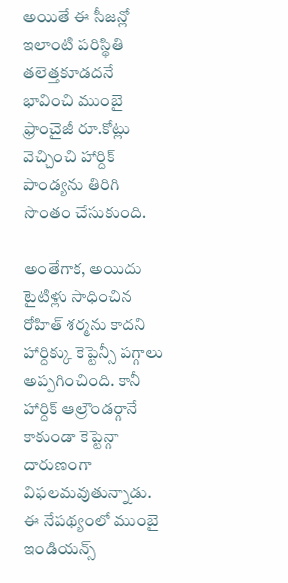అయితే ఈ సీజన్లో ఇలాంటి పరిస్థితి తలెత్తకూడదనే భావించి ముంబై ఫ్రాంచైజీ రూ.కోట్లు వెచ్చించి హార్దిక్ పాండ్యను తిరిగి సొంతం చేసుకుంది.

అంతేగాక, అయిదు టైటిళ్లు సాధించిన రోహిత్ శర్మను కాదని హార్దిక్కు కెప్టెన్సీ పగ్గాలు అప్పగించింది. కానీ హార్దిక్ ఆల్రౌండర్గానే కాకుండా కెప్టెన్గా దారుణంగా విఫలమవుతున్నాడు. ఈ నేపథ్యంలో ముంబై ఇండియన్స్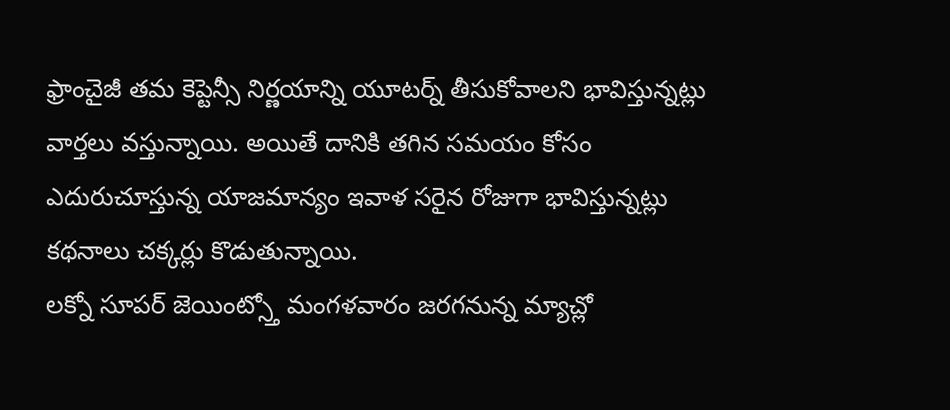ఫ్రాంచైజీ తమ కెప్టెన్సీ నిర్ణయాన్ని యూటర్న్ తీసుకోవాలని భావిస్తున్నట్లు వార్తలు వస్తున్నాయి. అయితే దానికి తగిన సమయం కోసం ఎదురుచూస్తున్న యాజమాన్యం ఇవాళ సరైన రోజుగా భావిస్తున్నట్లు కథనాలు చక్కర్లు కొడుతున్నాయి.
లక్నో సూపర్ జెయింట్స్తో మంగళవారం జరగనున్న మ్యాచ్లో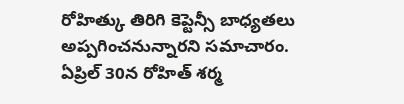రోహిత్కు తిరిగి కెప్టెన్సీ బాధ్యతలు అప్పగించనున్నారని సమాచారం. ఏప్రిల్ 30న రోహిత్ శర్మ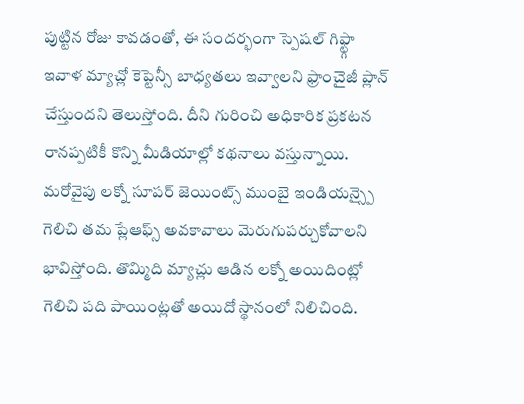పుట్టిన రోజు కావడంతో, ఈ సందర్భంగా స్పెషల్ గిఫ్ట్గా ఇవాళ మ్యాచ్లో కెప్టెన్సీ బాధ్యతలు ఇవ్వాలని ఫ్రాంచైజీ ప్లాన్ చేస్తుందని తెలుస్తోంది. దీని గురించి అధికారిక ప్రకటన రానప్పటికీ కొన్ని మీడియాల్లో కథనాలు వస్తున్నాయి.
మరోవైపు లక్నో సూపర్ జెయింట్స్ ముంబై ఇండియన్స్పై గెలిచి తమ ప్లేఆఫ్స్ అవకావాలు మెరుగుపర్చుకోవాలని భావిస్తోంది. తొమ్మిది మ్యాచ్లు ఆడిన లక్నో అయిదింట్లో గెలిచి పది పాయింట్లతో అయిదో స్థానంలో నిలిచింది.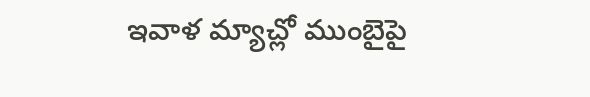ఇవాళ మ్యాచ్లో ముంబైపై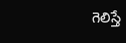గెలిస్తే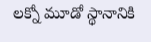లక్నో మూడో స్థానానికి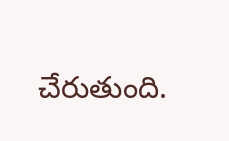చేరుతుంది.